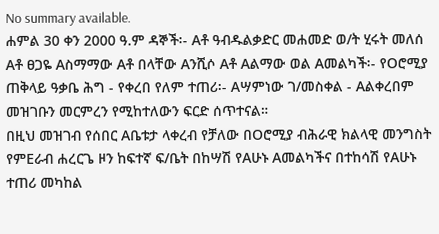No summary available.
ሐምል 30 ቀን 2000 ዓ.ም ዳኞች፡- Aቶ ዓብዱልቃድር መሐመድ ወ/ት ሂሩት መለሰ Aቶ ፀጋዬ Aስማማው Aቶ በላቸው Aንሺሶ Aቶ Aልማው ወል Aመልካች፡- የOሮሚያ ጠቅላይ ዓቃቤ ሕግ - የቀረበ የለም ተጠሪ፡- Aሣምነው ገ/መስቀል - Aልቀረበም መዝገቡን መርምረን የሚከተለውን ፍርድ ሰጥተናል።
በዚህ መዝገብ የሰበር Aቤቱታ ላቀረብ የቻለው በOሮሚያ ብሕራዊ ክልላዊ መንግስት የምEራብ ሐረርጌ ዞን ከፍተኛ ፍ/ቤት በከሣሽ የAሁኑ Aመልካችና በተከሳሽ የAሁኑ ተጠሪ መካከል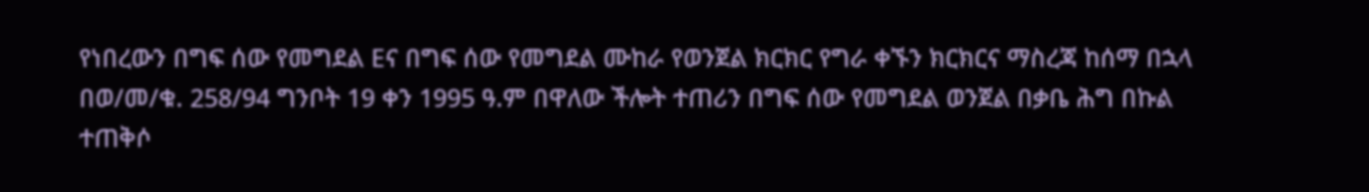የነበረውን በግፍ ሰው የመግደል Eና በግፍ ሰው የመግደል ሙከራ የወንጀል ክርክር የግራ ቀኙን ክርክርና ማስረጃ ከሰማ በኋላ በወ/መ/ቁ. 258/94 ግንቦት 19 ቀን 1995 ዓ.ም በዋለው ችሎት ተጠሪን በግፍ ሰው የመግደል ወንጀል በቃቤ ሕግ በኩል ተጠቅሶ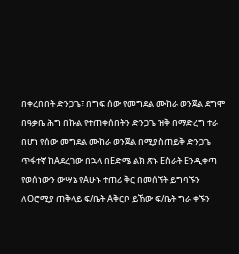በቀረበበት ድንጋጌ፣ በግፍ ሰው የመግደል ሙከራ ወንጀል ደግሞ በዓቃቤ ሕግ በኩል የተጠቀሰበትን ድንጋጌ ዝቅ በማድረግ ተራ በሆነ የሰው መግደል ሙከራ ወንጀል በሚያስጠይቅ ድንጋጌ ጥፋተኛ ከAደረገው በኋላ በEድሜ ልክ ጽኑ Eስራት Eንዲቀጣ የወሰነውን ውሣኔ የAሁኑ ተጠሪ ቅር በመሰኘት ይግባኙን ለOሮሚያ ጠቅላይ ፍ/ቤት Aቅርቦ ይኸው ፍ/ቤት ግራ ቀኙን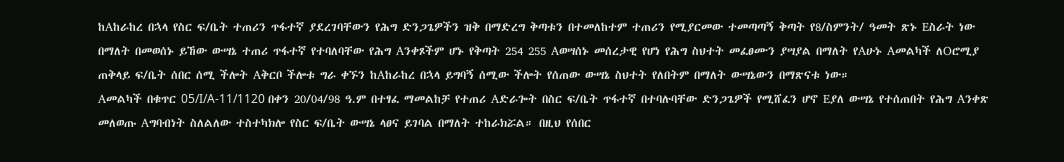ከAከራከረ በኋላ የስር ፍ/ቤት ተጠሪን ጥፋተኛ ያደረገባቸውን የሕግ ድንጋጌዎችን ዝቅ በማድረግ ቅጣቱን በተመለከተም ተጠሪን የሚያርመው ተመጣጣኝ ቅጣት የ8/ስምንት/ ዓመት ጽኑ Eስራት ነው በማለት በመወሰኑ ይኸው ውሣኔ ተጠሪ ጥፋተኛ የተባለባቸው የሕግ Aንቀጾችም ሆኑ የቅጣት 254 255 Aወሣሰኑ መሰረታዊ የሆነ የሕግ ስህተት መፈፀሙን ያሣያል በማለት የAሁኑ Aመልካች ለOሮሚያ ጠቅላይ ፍ/ቤት ሰበር ሰሚ ችሎት Aቅርቦ ችሎቱ ግራ ቀኙን ከAከራከረ በኋላ ይግባኝ ሰሚው ችሎት የሰጠው ውሣኔ ስህተት የለበትም በማለት ውሣኔውን በማጽናቱ ነው።
Aመልካች በቁጥር 05/I/A-11/1120 በቀን 20/04/98 ዓ.ም በተፃፈ ማመልከቻ የተጠሪ Aድራጐት በስር ፍ/ቤት ጥፋተኛ በተባሉባቸው ድንጋጌዎች የሚሸፈን ሆኖ Eያለ ውሣኔ የተሰጠበት የሕግ Aንቀጽ መለወጡ Aግባብነት ስለልለው ተስተካክሎ የስር ፍ/ቤት ውሣኔ ላፀና ይገባል በማለት ተከራክሯል። በዚህ የሰበር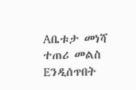Aቤቱታ መነሻ ተጠሪ መልስ Eንዲሰጥበት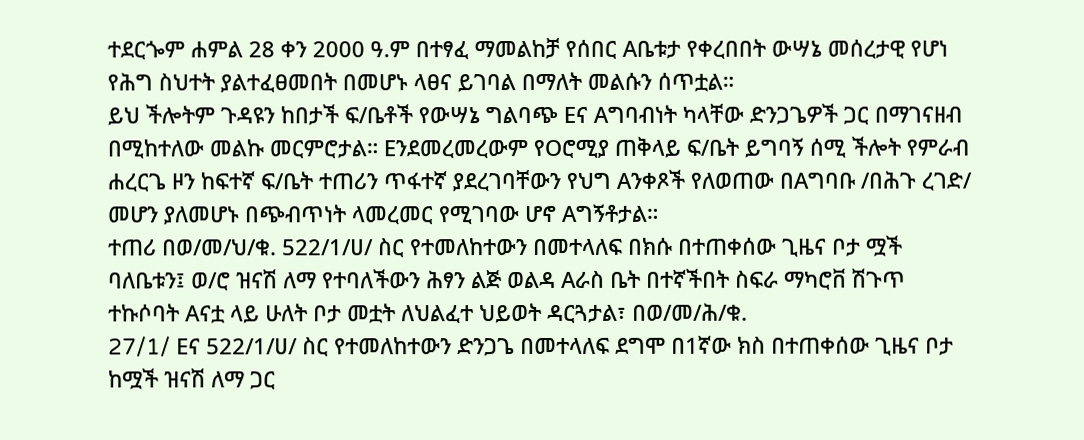ተደርጐም ሐምል 28 ቀን 2000 ዓ.ም በተፃፈ ማመልከቻ የሰበር Aቤቱታ የቀረበበት ውሣኔ መሰረታዊ የሆነ የሕግ ስህተት ያልተፈፀመበት በመሆኑ ላፀና ይገባል በማለት መልሱን ሰጥቷል።
ይህ ችሎትም ጉዳዩን ከበታች ፍ/ቤቶች የውሣኔ ግልባጭ Eና Aግባብነት ካላቸው ድንጋጌዎች ጋር በማገናዘብ በሚከተለው መልኩ መርምሮታል። Eንደመረመረውም የOሮሚያ ጠቅላይ ፍ/ቤት ይግባኝ ሰሚ ችሎት የምራብ ሐረርጌ ዞን ከፍተኛ ፍ/ቤት ተጠሪን ጥፋተኛ ያደረገባቸውን የህግ Aንቀጾች የለወጠው በAግባቡ /በሕጉ ረገድ/ መሆን ያለመሆኑ በጭብጥነት ላመረመር የሚገባው ሆኖ Aግኝቶታል።
ተጠሪ በወ/መ/ህ/ቁ. 522/1/ሀ/ ስር የተመለከተውን በመተላለፍ በክሱ በተጠቀሰው ጊዜና ቦታ ሟች ባለቤቱን፤ ወ/ሮ ዝናሽ ለማ የተባለችውን ሕፃን ልጅ ወልዳ Aራስ ቤት በተኛችበት ስፍራ ማካሮቨ ሽጉጥ ተኩሶባት Aናቷ ላይ ሁለት ቦታ መቷት ለህልፈተ ህይወት ዳርጓታል፣ በወ/መ/ሕ/ቁ.
27/1/ Eና 522/1/ሀ/ ስር የተመለከተውን ድንጋጌ በመተላለፍ ደግሞ በ1ኛው ክስ በተጠቀሰው ጊዜና ቦታ ከሟች ዝናሽ ለማ ጋር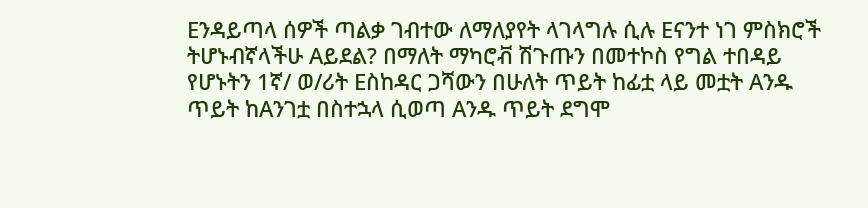Eንዳይጣላ ሰዎች ጣልቃ ገብተው ለማለያየት ላገላግሉ ሲሉ Eናንተ ነገ ምስክሮች ትሆኑብኛላችሁ Aይደል? በማለት ማካሮቭ ሽጉጡን በመተኮስ የግል ተበዳይ የሆኑትን 1ኛ/ ወ/ሪት Eስከዳር ጋሻውን በሁለት ጥይት ከፊቷ ላይ መቷት Aንዱ ጥይት ከAንገቷ በስተኋላ ሲወጣ Aንዱ ጥይት ደግሞ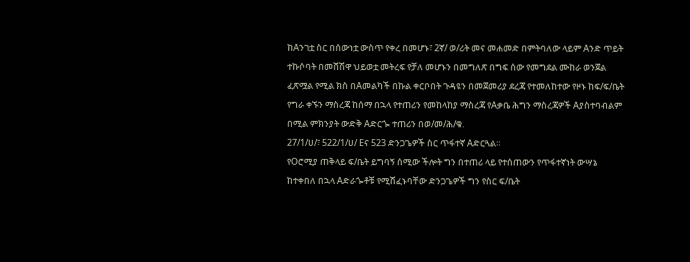ከAንገቷ ስር በሰውነቷ ውስጥ የቀረ በመሆኑ፣ 2ኛ/ ወ/ሪት መና መሐመድ በምትባለው ላይም Aንድ ጥይት ተኩሶባት በመሸሽዋ ህይወቷ መትረፍ የቻለ መሆኑን በመግለጽ በግፍ ሰው የመግደል ሙከራ ወንጀል ፈጽሟል የሚል ክስ በAመልካች በኩል ቀርቦበት ጉዳዩን በመጀመሪያ ደረጃ የተመለከተው የዞኑ ከፍ/ፍ/ቤት የግራ ቀኙን ማስረጃ ከሰማ በኋላ የተጠሪን የመከላከያ ማስረጃ የAቃቤ ሕግን ማስረጃዎች Aያስተባብልም በሚል ምክንያት ውድቅ Aድርጐ ተጠሪን በወ/መ/ሕ/ቁ.
27/1/ሀ/፣ 522/1/ሀ/ Eና 523 ድንጋጌዎች ስር ጥፋተኛ Aድርጓል።
የOሮሚያ ጠቅላይ ፍ/ቤት ይግባኝ ሰሚው ችሎት ግን በተጠሪ ላይ የተሰጠውን የጥፋተኛነት ውሣኔ ከተቀበለ በኋላ Aድራጐቶቹ የሚሸፈኑባቸው ድንጋጌዎች ግን የስር ፍ/ቤት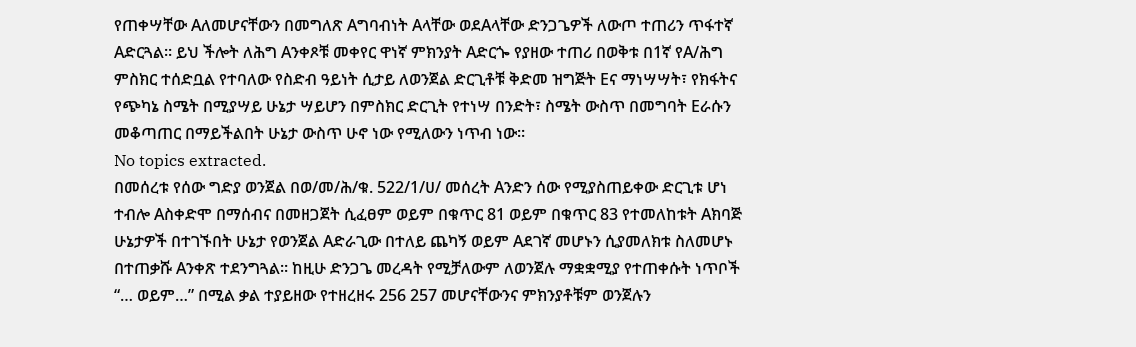የጠቀሣቸው Aለመሆናቸውን በመግለጽ Aግባብነት Aላቸው ወደAላቸው ድንጋጌዎች ለውጦ ተጠሪን ጥፋተኛ Aድርጓል። ይህ ችሎት ለሕግ Aንቀጾቹ መቀየር ዋነኛ ምክንያት Aድርጐ የያዘው ተጠሪ በወቅቱ በ1ኛ የA/ሕግ ምስክር ተሰድቧል የተባለው የስድብ ዓይነት ሲታይ ለወንጀል ድርጊቶቹ ቅድመ ዝግጅት Eና ማነሣሣት፣ የክፋትና የጭካኔ ስሜት በሚያሣይ ሁኔታ ሣይሆን በምስክር ድርጊት የተነሣ በንድት፣ ስሜት ውስጥ በመግባት Eራሱን መቆጣጠር በማይችልበት ሁኔታ ውስጥ ሁኖ ነው የሚለውን ነጥብ ነው።
No topics extracted.
በመሰረቱ የሰው ግድያ ወንጀል በወ/መ/ሕ/ቁ. 522/1/ሀ/ መሰረት Aንድን ሰው የሚያስጠይቀው ድርጊቱ ሆነ ተብሎ Aስቀድሞ በማሰብና በመዘጋጀት ሲፈፀም ወይም በቁጥር 81 ወይም በቁጥር 83 የተመለከቱት Aክባጅ ሁኔታዎች በተገኙበት ሁኔታ የወንጀል Aድራጊው በተለይ ጨካኝ ወይም Aደገኛ መሆኑን ሲያመለክቱ ስለመሆኑ በተጠቃሹ Aንቀጽ ተደንግጓል። ከዚሁ ድንጋጌ መረዳት የሚቻለውም ለወንጀሉ ማቋቋሚያ የተጠቀሱት ነጥቦች “… ወይም…” በሚል ቃል ተያይዘው የተዘረዘሩ 256 257 መሆናቸውንና ምክንያቶቹም ወንጀሉን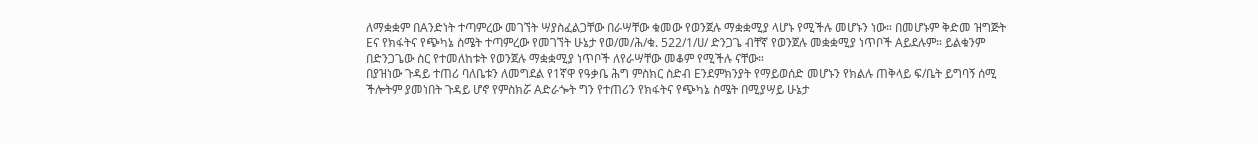ለማቋቋም በAንድነት ተጣምረው መገኘት ሣያስፈልጋቸው በራሣቸው ቁመው የወንጀሉ ማቋቋሚያ ላሆኑ የሚችሉ መሆኑን ነው። በመሆኑም ቅድመ ዝግጅት Eና የክፋትና የጭካኔ ስሜት ተጣምረው የመገኘት ሁኔታ የወ/መ/ሕ/ቁ. 522/1/ሀ/ ድንጋጌ ብቸኛ የወንጀሉ መቋቋሚያ ነጥቦች Aይደሉም። ይልቁንም በድንጋጌው ስር የተመለከቱት የወንጀሉ ማቋቋሚያ ነጥቦች ለየራሣቸው መቆም የሚችሉ ናቸው።
በያዝነው ጉዳይ ተጠሪ ባለቤቱን ለመግደል የ1ኛዋ የዓቃቤ ሕግ ምስክር ስድብ Eንደምክንያት የማይወሰድ መሆኑን የክልሉ ጠቅላይ ፍ/ቤት ይግባኝ ሰሚ ችሎትም ያመነበት ጉዳይ ሆኖ የምስክሯ Aድራጐት ግን የተጠሪን የክፋትና የጭካኔ ስሜት በሚያሣይ ሁኔታ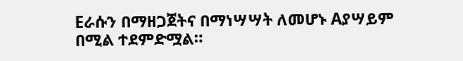Eራሱን በማዘጋጀትና በማነሣሣት ለመሆኑ Aያሣይም በሚል ተደምድሟል።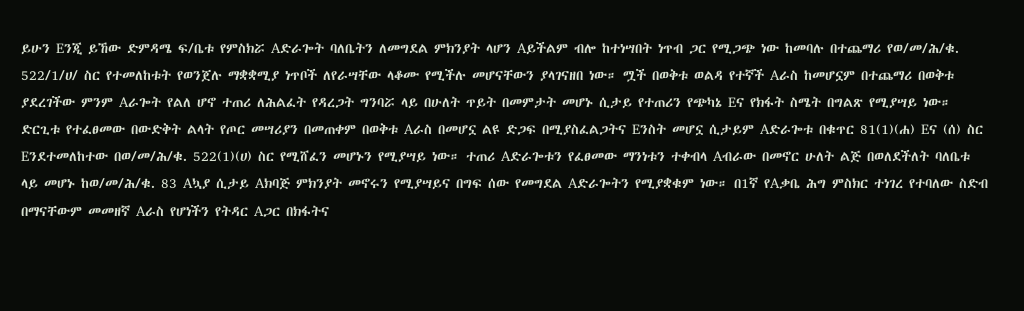ይሁን Eንጂ ይኸው ድምዳሜ ፍ/ቤቱ የምስክሯ Aድራጐት ባለቤትን ለመግደል ምክንያት ላሆን Aይችልም ብሎ ከተነሣበት ነጥብ ጋር የሚጋጭ ነው ከመባሉ በተጨማሪ የወ/መ/ሕ/ቁ. 522/1/ሀ/ ስር የተመለከቱት የወንጀሉ ማቋቋሚያ ነጥቦች ለየራሣቸው ላቆሙ የሚችሉ መሆናቸውን ያላገናዘበ ነው። ሟች በወቅቱ ወልዳ የተኛች Aራስ ከመሆኗም በተጨማሪ በወቅቱ ያደረገችው ምንም Aራጐት የልለ ሆኖ ተጠሪ ለሕልፈት የዳረጋት ግንባሯ ላይ በሁለት ጥይት በመምታት መሆኑ ሲታይ የተጠሪን የጭካኔ Eና የክፋት ስሜት በግልጽ የሚያሣይ ነው። ድርጊቱ የተፈፀመው በውድቅት ልላት የጦር መሣሪያን በመጠቀም በወቅቱ Aራስ በመሆኗ ልዩ ድጋፍ በሚያስፈልጋትና Eንስት መሆኗ ሲታይም Aድራጐቱ በቁጥር 81(1)(ሐ) Eና (ሰ) ስር Eንደተመለከተው በወ/መ/ሕ/ቁ. 522(1)(ሀ) ስር የሚሸፈን መሆኑን የሚያሣይ ነው። ተጠሪ Aድራጐቱን የፈፀመው ማንነቱን ተቀብላ Aብራው በመኖር ሁለት ልጅ በወለደችለት ባለቤቱ ላይ መሆኑ ከወ/መ/ሕ/ቁ. 83 Aኳያ ሲታይ Aክባጅ ምክንያት መኖሩን የሚያሣይና በግፍ ሰው የመግደል Aድራጐትን የሚያቋቁም ነው። በ1ኛ የAቃቤ ሕግ ምስክር ተነገረ የተባለው ስድብ በማናቸውም መመዘኛ Aራስ የሆነችን የትዳር Aጋር በክፋትና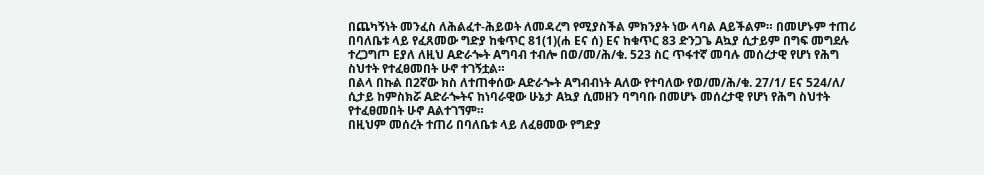በጨካኝነት መንፈስ ለሕልፈተ-ሕይወት ለመዳረግ የሚያስችል ምክንያት ነው ላባል Aይችልም። በመሆኑም ተጠሪ በባለቤቱ ላይ የፈጸመው ግድያ ከቁጥር 81(1)(ሐ Eና ሰ) Eና ከቁጥር 83 ድንጋጌ Aኳያ ሲታይም በግፍ መግደሉ ተረጋግጦ Eያለ ለዚህ Aድራጐት Aግባብ ተብሎ በወ/መ/ሕ/ቁ. 523 ስር ጥፋተኛ መባሉ መሰረታዊ የሆነ የሕግ ስህተት የተፈፀመበት ሁኖ ተገኝቷል።
በልላ በኩል በ2ኛው ክስ ለተጠቀሰው Aድራጐት Aግብብነት Aለው የተባለው የወ/መ/ሕ/ቁ. 27/1/ Eና 524/ለ/ ሲታይ ከምስክሯ Aድራጐትና ከነባራዊው ሁኔታ Aኳያ ሲመዘን ባግባቡ በመሆኑ መሰረታዊ የሆነ የሕግ ስህተት የተፈፀመበት ሁኖ Aልተገኘም።
በዚህም መሰረት ተጠሪ በባለቤቱ ላይ ለፈፀመው የግድያ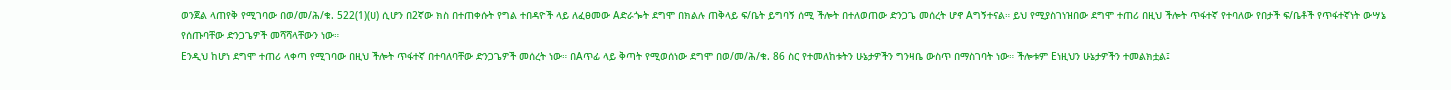ወንጀል ላጠየቅ የሚገባው በወ/መ/ሕ/ቁ. 522(1)(ሀ) ሲሆን በ2ኛው ክስ በተጠቀሱት የግል ተበዳዮች ላይ ለፈፀመው Aድራጐት ደግሞ በክልሉ ጠቅላይ ፍ/ቤት ይግባኝ ሰሚ ችሎት በተለወጠው ድንጋጌ መሰረት ሆኖ Aግኝተናል። ይህ የሚያስገነዝበው ደግሞ ተጠሪ በዚህ ችሎት ጥፋተኛ የተባለው የበታች ፍ/ቤቶች የጥፋተኛነት ውሣኔ የሰጡባቸው ድንጋጌዎች መሻሻላቸውን ነው።
Eንዲህ ከሆነ ደግሞ ተጠሪ ላቀጣ የሚገባው በዚህ ችሎት ጥፋተኛ በተባለባቸው ድንጋጌዎች መሰረት ነው። በAጥፊ ላይ ቅጣት የሚወሰነው ደግሞ በወ/መ/ሕ/ቁ. 86 ስር የተመለከቱትን ሁኔታዎችን ግንዛቤ ውስጥ በማስገባት ነው። ችሎቱም Eነዚህን ሁኔታዎችን ተመልክቷል፤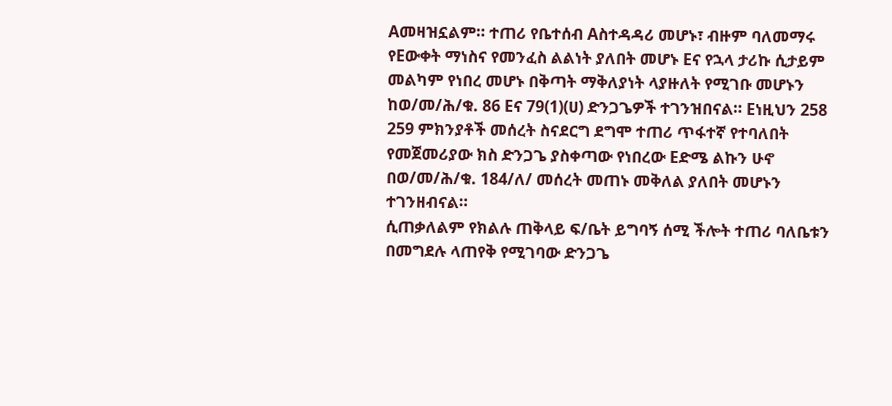Aመዛዝኗልም። ተጠሪ የቤተሰብ Aስተዳዳሪ መሆኑ፣ ብዙም ባለመማሩ የEውቀት ማነስና የመንፈስ ልልነት ያለበት መሆኑ Eና የኋላ ታሪኩ ሲታይም መልካም የነበረ መሆኑ በቅጣት ማቅለያነት ላያዙለት የሚገቡ መሆኑን ከወ/መ/ሕ/ቁ. 86 Eና 79(1)(ሀ) ድንጋጌዎች ተገንዝበናል። Eነዚህን 258 259 ምክንያቶች መሰረት ስናደርግ ደግሞ ተጠሪ ጥፋተኛ የተባለበት የመጀመሪያው ክስ ድንጋጌ ያስቀጣው የነበረው Eድሜ ልኩን ሁኖ በወ/መ/ሕ/ቁ. 184/ለ/ መሰረት መጠኑ መቅለል ያለበት መሆኑን ተገንዘብናል።
ሲጠቃለልም የክልሉ ጠቅላይ ፍ/ቤት ይግባኝ ሰሚ ችሎት ተጠሪ ባለቤቱን በመግደሉ ላጠየቅ የሚገባው ድንጋጌ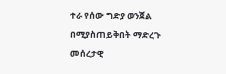ተራ የሰው ግድያ ወንጀል በሚያስጠይቅበት ማድረጉ መሰረታዊ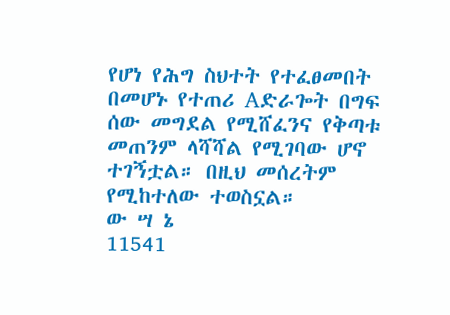የሆነ የሕግ ስህተት የተፈፀመበት በመሆኑ የተጠሪ Aድራጐት በግፍ ሰው መግደል የሚሸፈንና የቅጣቱ መጠንም ላሻሻል የሚገባው ሆኖ ተገኝቷል። በዚህ መሰረትም የሚከተለው ተወስኗል።
ው ሣ ኔ
11541